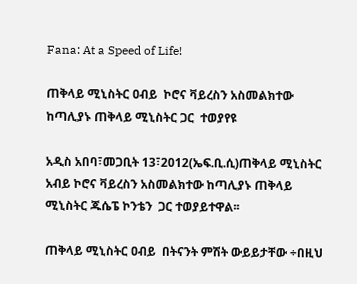Fana: At a Speed of Life!

ጠቅላይ ሚኒስትር ዐብይ  ኮሮና ቫይረስን አስመልክተው ከጣሊያኑ ጠቅላይ ሚኒስትር ጋር  ተወያየዩ

አዲስ አበባ፣መጋቢት 13፣2012(ኤፍ.ቢ.ሲ)ጠቅላይ ሚኒስትር አብይ ኮሮና ቫይረስን አስመልክተው ከጣሊያኑ ጠቅላይ ሚኒስትር ጁሴፔ ኮንቴን  ጋር ተወያይተዋል፡፡

ጠቅላይ ሚኒስትር ዐብይ  በትናንት ምሽት ውይይታቸው ÷በዚህ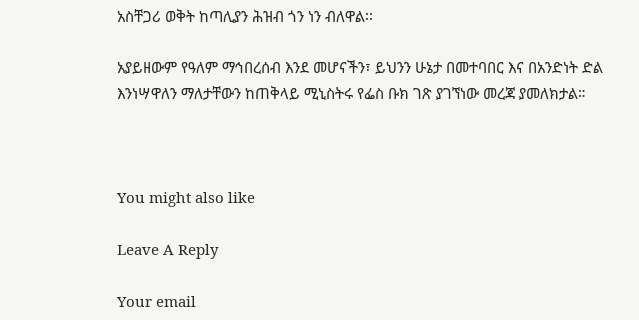አስቸጋሪ ወቅት ከጣሊያን ሕዝብ ጎን ነን ብለዋል፡፡

አያይዘውም የዓለም ማኅበረሰብ እንደ መሆናችን፣ ይህንን ሁኔታ በመተባበር እና በአንድነት ድል እንነሣዋለን ማለታቸውን ከጠቅላይ ሚኒስትሩ የፌስ ቡክ ገጽ ያገኘነው መረጃ ያመለክታል።



You might also like

Leave A Reply

Your email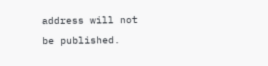address will not be published.